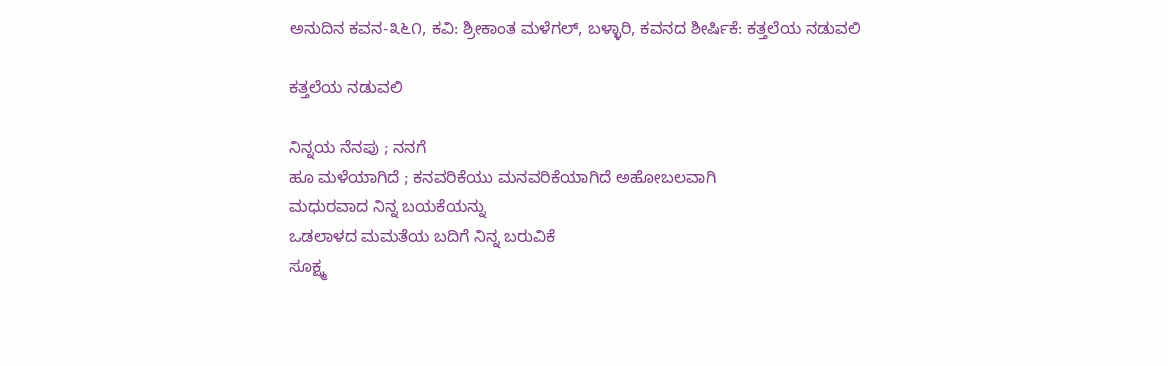ಅನುದಿನ ಕವನ-೩೬೧, ಕವಿ: ಶ್ರೀಕಾಂತ ಮಳೆಗಲ್, ಬಳ್ಳಾರಿ, ಕವನದ ಶೀರ್ಷಿಕೆ: ಕತ್ತಲೆಯ ನಡುವಲಿ

ಕತ್ತಲೆಯ ನಡುವಲಿ

ನಿನ್ನಯ ನೆನಪು ; ನನಗೆ
ಹೂ ಮಳೆಯಾಗಿದೆ ; ಕನವರಿಕೆಯು ಮನವರಿಕೆಯಾಗಿದೆ ಅಹೋಬಲವಾಗಿ
ಮಧುರವಾದ ನಿನ್ನ ಬಯಕೆಯನ್ನು
ಒಡಲಾಳದ ಮಮತೆಯ ಬದಿಗೆ ನಿನ್ನ ಬರುವಿಕೆ
ಸೂಕ್ಷ್ಮ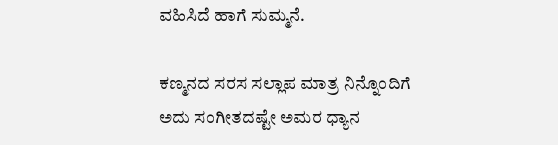ವಹಿಸಿದೆ ಹಾಗೆ ಸುಮ್ಮನೆ.

ಕಣ್ಮನದ ಸರಸ ಸಲ್ಲಾಪ ಮಾತ್ರ ನಿನ್ನೊಂದಿಗೆ
ಅದು ಸಂಗೀತದಷ್ಟೇ ಅಮರ ಧ್ಯಾನ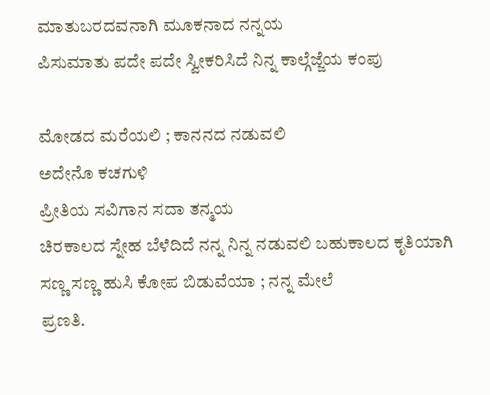ಮಾತುಬರದವನಾಗಿ ಮೂಕನಾದ ನನ್ನಯ
ಪಿಸುಮಾತು ಪದೇ ಪದೇ ಸ್ವೀಕರಿಸಿದೆ ನಿನ್ನ ಕಾಲ್ಗೆಜ್ಜೆಯ ಕಂಪು

ಮೋಡದ ಮರೆಯಲಿ ; ಕಾನನದ ನಡುವಲಿ
ಅದೇನೊ ಕಚಗುಳಿ
ಪ್ರೀತಿಯ ಸವಿಗಾನ ಸದಾ ತನ್ಮಯ
ಚಿರಕಾಲದ ಸ್ನೇಹ ಬೆಳೆದಿದೆ ನನ್ನ ನಿನ್ನ ನಡುವಲಿ ಬಹುಕಾಲದ ಕೃತಿಯಾಗಿ
ಸಣ್ಣ ಸಣ್ಣ ಹುಸಿ ಕೋಪ ಬಿಡುವೆಯಾ ; ನನ್ನ ಮೇಲೆ
ಪ್ರಣತಿ.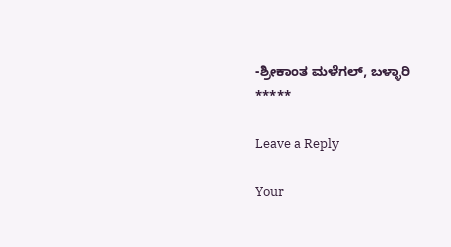-ಶ್ರೀಕಾಂತ ಮಳೆಗಲ್, ಬಳ್ಳಾರಿ
*****

Leave a Reply

Your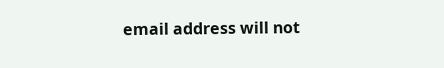email address will not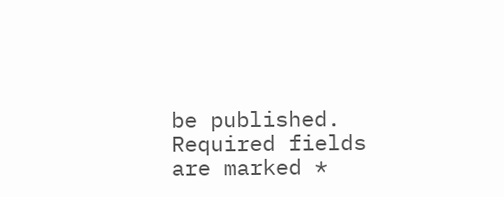be published. Required fields are marked *